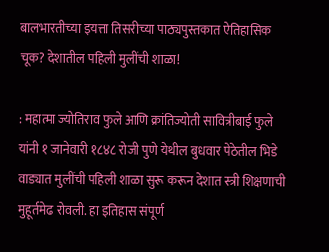बालभारतीच्या इयत्ता तिसरीच्या पाठ्यपुस्तकात ऐतिहासिक चूक? देशातील पहिली मुलींची शाळा!

: महात्मा ज्योतिराव फुले आणि क्रांतिज्योती सावित्रीबाई फुले यांनी १ जानेवारी १८४८ रोजी पुणे येथील बुधवार पेठेतील भिडे वाड्यात मुलींची पहिली शाळा सुरू करून देशात स्त्री शिक्षणाची मुहूर्तमेढ रोवली. हा इतिहास संपूर्ण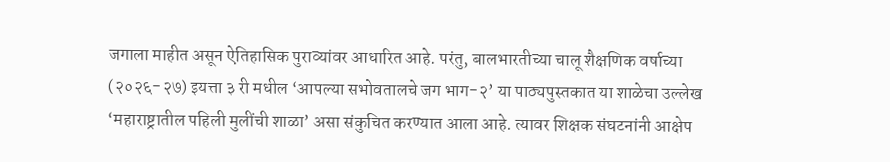जगाला माहीत असून ऐतिहासिक पुराव्यांवर आधारित आहे. परंतु, बालभारतीच्या चालू शैक्षणिक वर्षाच्या (२०२६-२७) इयत्ता ३ री मधील ‘आपल्या सभोवतालचे जग भाग-२’ या पाठ्यपुस्तकात या शाळेचा उल्लेख ‘महाराष्ट्रातील पहिली मुलींची शाळा’ असा संकुचित करण्यात आला आहे. त्यावर शिक्षक संघटनांनी आक्षेप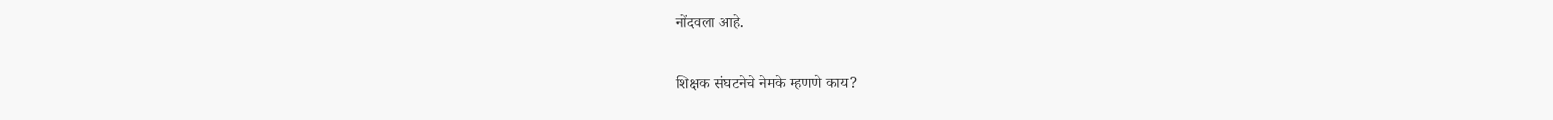नोंदवला आहे.

शिक्षक संघटनेचे नेमके म्हणणे काय?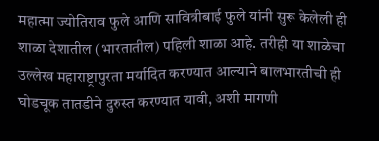महात्मा ज्योतिराव फुले आणि सावित्रीबाई फुले यांनी सुरू केलेली ही शाळा देशातील (भारतातील) पहिली शाळा आहे. तरीही या शाळेचा उल्लेख महाराष्ट्रापुरता मर्यादित करण्यात आल्याने बालभारतीची ही घोडचूक तातडीने दुरुस्त करण्यात यावी, अशी मागणी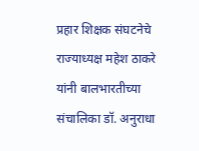प्रहार शिक्षक संघटनेचे राज्याध्यक्ष महेश ठाकरे यांनी बालभारतीच्या संचालिका डॉ. अनुराधा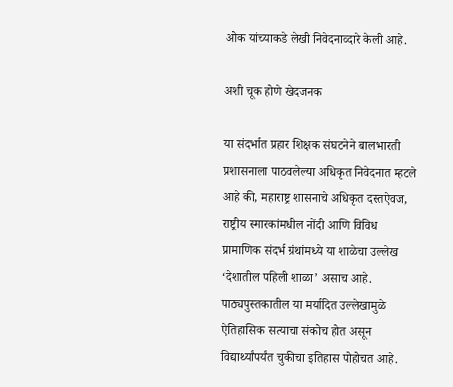ओक यांच्याकडे लेखी निवेदनाव्दारे केली आहे.

अशी चूक होणे खेदजनक

या संदर्भात प्रहार शिक्षक संघटनेने बालभारती प्रशासनाला पाठवलेल्या अधिकृत निवेदनात म्हटले आहे की, महाराष्ट्र शासनाचे अधिकृत दस्तऐवज, राष्ट्रीय स्मारकांमधील नोंदी आणि विविध प्रामाणिक संदर्भ ग्रंथांमध्ये या शाळेचा उल्लेख ‘देशातील पहिली शाळा’ असाच आहे. पाठ्यपुस्तकातील या मर्यादित उल्लेखामुळे ऐतिहासिक सत्याचा संकोच होत असून विद्यार्थ्यांपर्यंत चुकीचा इतिहास पोहोचत आहे.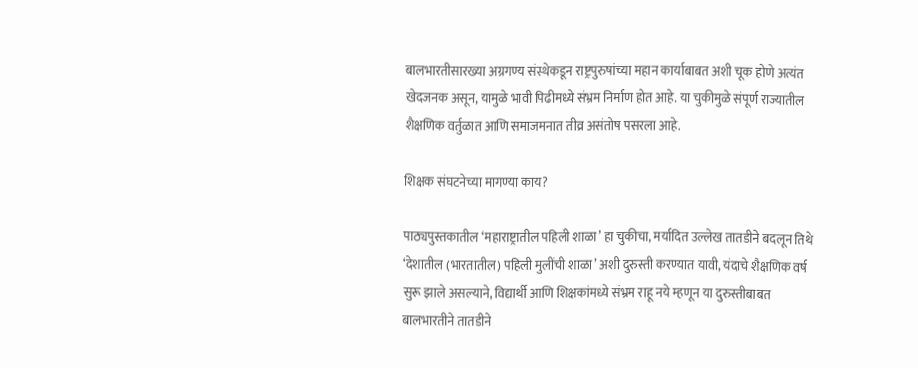बालभारतीसारख्या अग्रगण्य संस्थेकडून राष्ट्रपुरुषांच्या महान कार्याबाबत अशी चूक होणे अत्यंत खेदजनक असून, यामुळे भावी पिढीमध्ये संभ्रम निर्माण होत आहे. या चुकीमुळे संपूर्ण राज्यातील शैक्षणिक वर्तुळात आणि समाजमनात तीव्र असंतोष पसरला आहे.

शिक्षक संघटनेच्या मागण्या काय?

पाठ्यपुस्तकातील ‘महाराष्ट्रातील पहिली शाळा’ हा चुकीचा, मर्यादित उल्लेख तातडीने बदलून तिथे ‘देशातील (भारतातील) पहिली मुलींची शाळा’ अशी दुरुस्ती करण्यात यावी, यंदाचे शैक्षणिक वर्ष सुरू झाले असल्याने, विद्यार्थी आणि शिक्षकांमध्ये संभ्रम राहू नये म्हणून या दुरुस्तीबाबत बालभारतीने तातडीने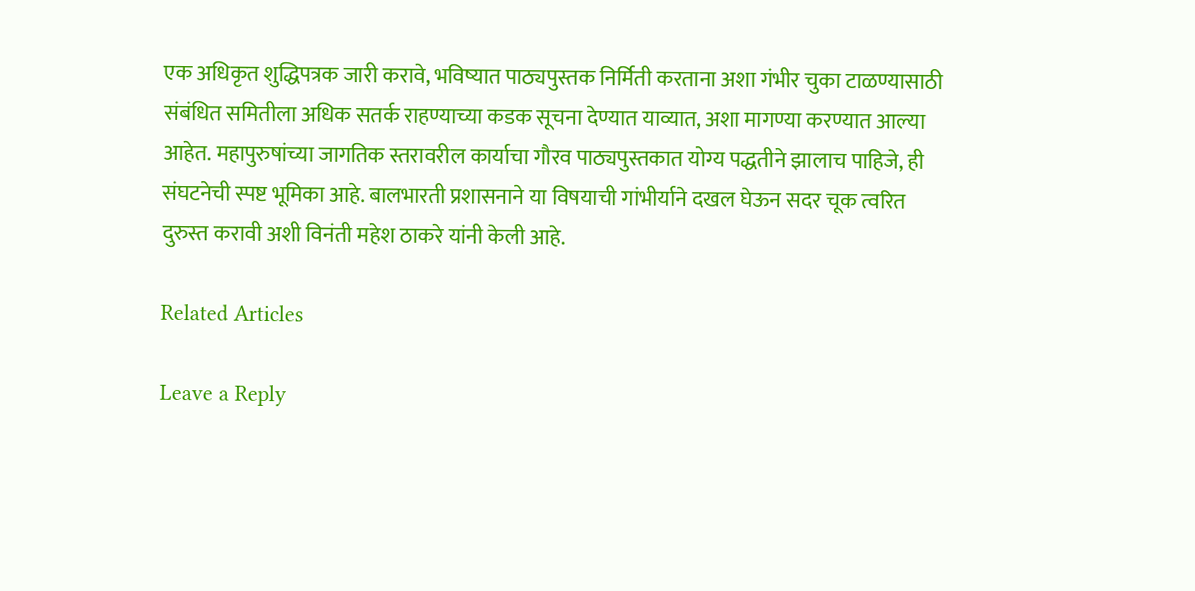एक अधिकृत शुद्धिपत्रक जारी करावे, भविष्यात पाठ्यपुस्तक निर्मिती करताना अशा गंभीर चुका टाळण्यासाठी संबंधित समितीला अधिक सतर्क राहण्याच्या कडक सूचना देण्यात याव्यात, अशा मागण्या करण्यात आल्या आहेत. महापुरुषांच्या जागतिक स्तरावरील कार्याचा गौरव पाठ्यपुस्तकात योग्य पद्धतीने झालाच पाहिजे, ही संघटनेची स्पष्ट भूमिका आहे. बालभारती प्रशासनाने या विषयाची गांभीर्याने दखल घेऊन सदर चूक त्वरित दुरुस्त करावी अशी विनंती महेश ठाकरे यांनी केली आहे.

Related Articles

Leave a Reply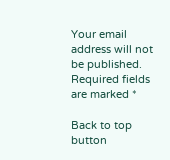Your email address will not be published. Required fields are marked *

Back to top button